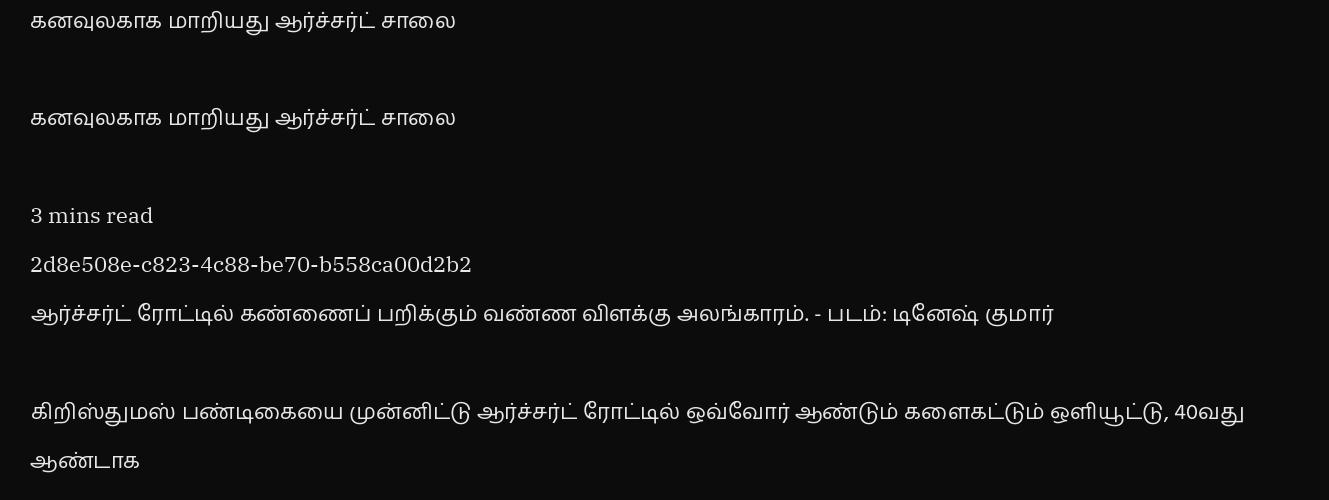கனவுலகாக மாறியது ஆர்ச்சர்ட் சாலை

கனவுலகாக மாறியது ஆர்ச்சர்ட் சாலை

3 mins read
2d8e508e-c823-4c88-be70-b558ca00d2b2
ஆர்ச்சர்ட் ரோட்டில் கண்ணைப் பறிக்கும் வண்ண விளக்கு அலங்காரம். - படம்: டினேஷ் குமார்

கிறிஸ்துமஸ் பண்டிகையை முன்னிட்டு ஆர்ச்சர்ட் ரோட்டில் ஒவ்வோர் ஆண்டும் களைகட்டும் ஒளியூட்டு, 40வது ஆண்டாக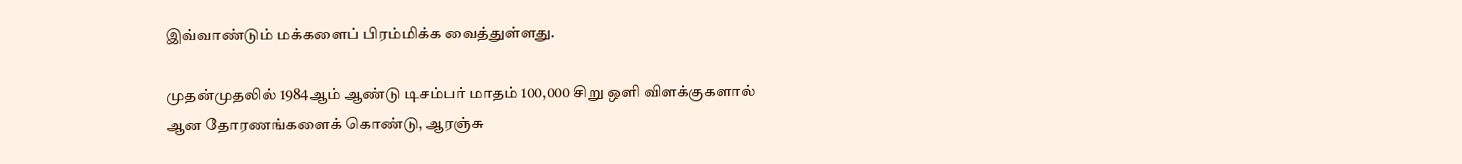இவ்வாண்டும் மக்களைப் பிரம்மிக்க வைத்துள்ளது.

முதன்முதலில் 1984ஆம் ஆண்டு டிசம்பர் மாதம் 100,000 சிறு ஒளி விளக்குகளால் ஆன தோரணங்களைக் கொண்டு, ஆரஞ்சு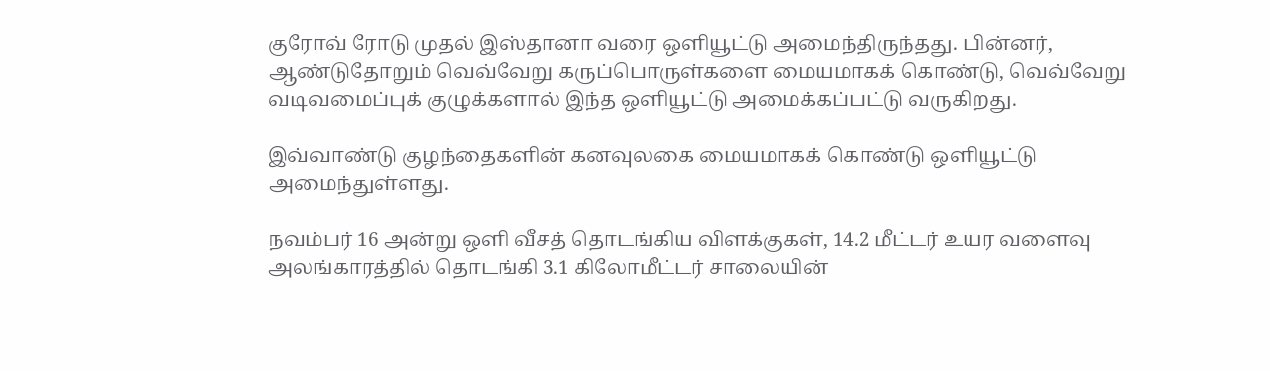குரோவ் ரோடு முதல் இஸ்தானா வரை ஒளியூட்டு அமைந்திருந்தது. பின்னர், ஆண்டுதோறும் வெவ்வேறு கருப்பொருள்களை மையமாகக் கொண்டு, வெவ்வேறு வடிவமைப்புக் குழுக்களால் இந்த ஒளியூட்டு அமைக்கப்பட்டு வருகிறது.

இவ்வாண்டு குழந்தைகளின் கனவுலகை மையமாகக் கொண்டு ஒளியூட்டு அமைந்துள்ளது.

நவம்பர் 16 அன்று ஒளி வீசத் தொடங்கிய விளக்குகள், 14.2 மீட்டர் உயர வளைவு அலங்காரத்தில் தொடங்கி 3.1 கிலோமீட்டர் சாலையின்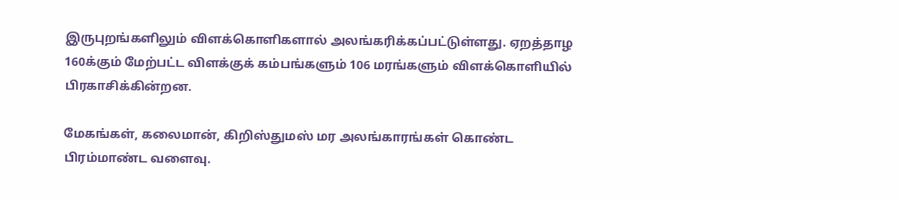இருபுறங்களிலும் விளக்கொளிகளால் அலங்கரிக்கப்பட்டுள்ளது. ஏறத்தாழ 160க்கும் மேற்பட்ட விளக்குக் கம்பங்களும் 106 மரங்களும் விளக்கொளியில் பிரகாசிக்கின்றன.

மேகங்கள், கலைமான், கிறிஸ்துமஸ் மர அலங்காரங்கள் கொண்ட பிரம்மாண்ட வளைவு.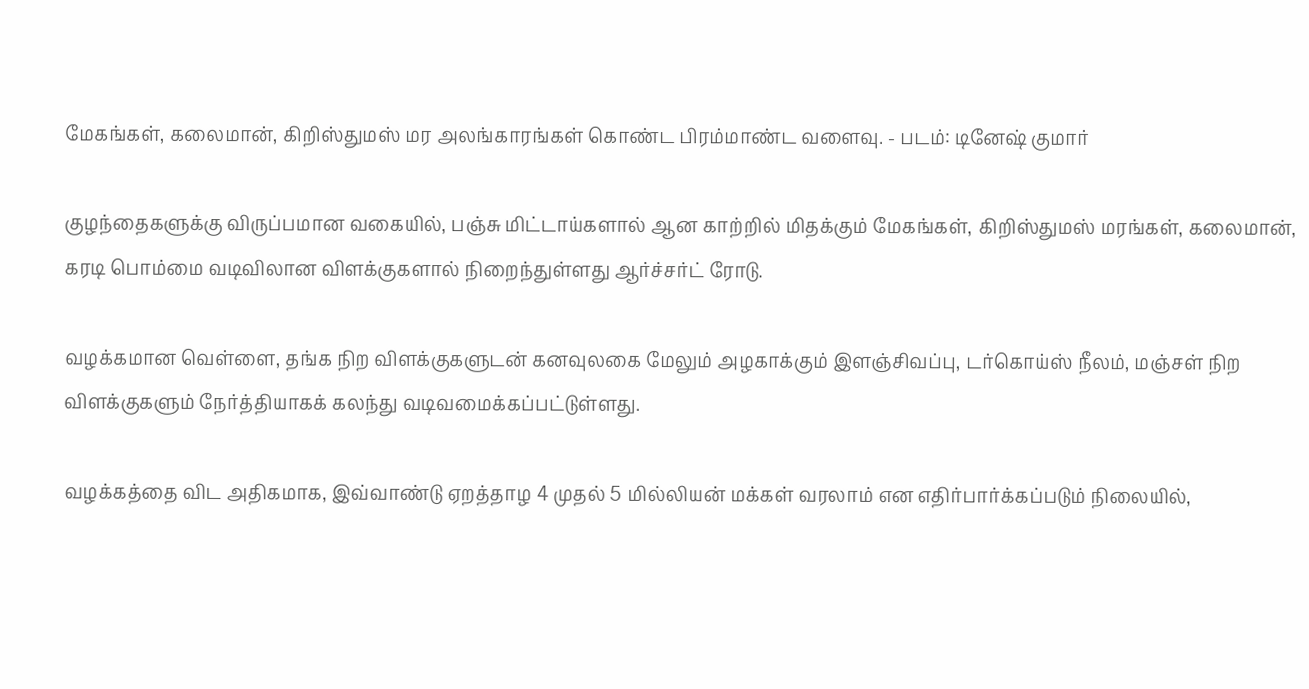மேகங்கள், கலைமான், கிறிஸ்துமஸ் மர அலங்காரங்கள் கொண்ட பிரம்மாண்ட வளைவு. - படம்: டினே‌ஷ் குமார்

குழந்தைகளுக்கு விருப்பமான வகையில், பஞ்சு மிட்டாய்களால் ஆன காற்றில் மிதக்கும் மேகங்கள், கிறிஸ்துமஸ் மரங்கள், கலைமான், கரடி பொம்மை வடிவிலான விளக்குகளால் நிறைந்துள்ளது ஆர்ச்சர்ட் ரோடு.

வழக்கமான வெள்ளை, தங்க நிற விளக்குகளுடன் கனவுலகை மேலும் அழகாக்கும் இளஞ்சிவப்பு, டர்கொய்ஸ் நீலம், மஞ்சள் நிற விளக்குகளும் நேர்த்தியாகக் கலந்து வடிவமைக்கப்பட்டுள்ளது.

வழக்கத்தை விட அதிகமாக, இவ்வாண்டு ஏறத்தாழ 4 முதல் 5 மில்லியன் மக்கள் வரலாம் என எதிர்பார்க்கப்படும் நிலையில்,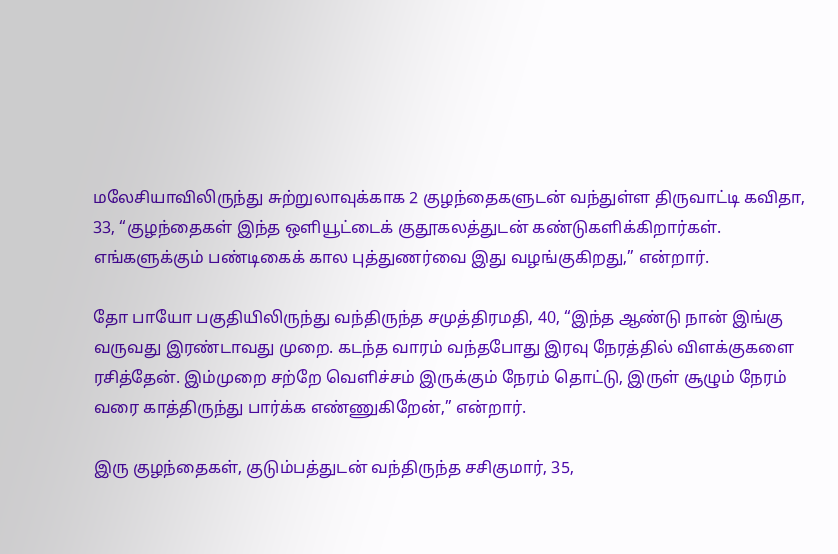மலேசியாவிலிருந்து சுற்றுலாவுக்காக 2 குழந்தைகளுடன் வந்துள்ள திருவாட்டி கவிதா, 33, “குழந்தைகள் இந்த ஒளியூட்டைக் குதூகலத்துடன் கண்டுகளிக்கிறார்கள். எங்களுக்கும் பண்டிகைக் கால புத்துணர்வை இது வழங்குகிறது,” என்றார்.

தோ பாயோ பகுதியிலிருந்து வந்திருந்த சமுத்திரமதி, 40, “இந்த ஆண்டு நான் இங்கு வருவது இரண்டாவது முறை. கடந்த வாரம் வந்தபோது இரவு நேரத்தில் விளக்குகளை ரசித்தேன். இம்முறை சற்றே வெளிச்சம் இருக்கும் நேரம் தொட்டு, இருள் சூழும் நேரம் வரை காத்திருந்து பார்க்க எண்ணுகிறேன்,” என்றார்.

இரு குழந்தைகள், குடும்பத்துடன் வந்திருந்த சசிகுமார், 35,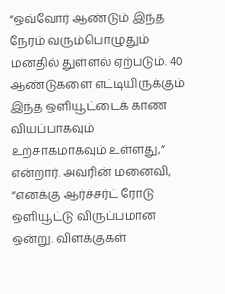“ஒவ்வோர் ஆண்டும் இந்த நேரம் வரும்பொழுதும் மனதில் துள்ளல் ஏற்படும். 40 ஆண்டுகளை எட்டியிருக்கும் இந்த ஒளியூட்டைக் காண வியப்பாகவும் உற்சாகமாகவும் உள்ளது,” என்றார். அவரின் மனைவி, “எனக்கு ஆர்ச்சர்ட் ரோடு ஒளியூட்டு விருப்பமான ஒன்று. விளக்குகள்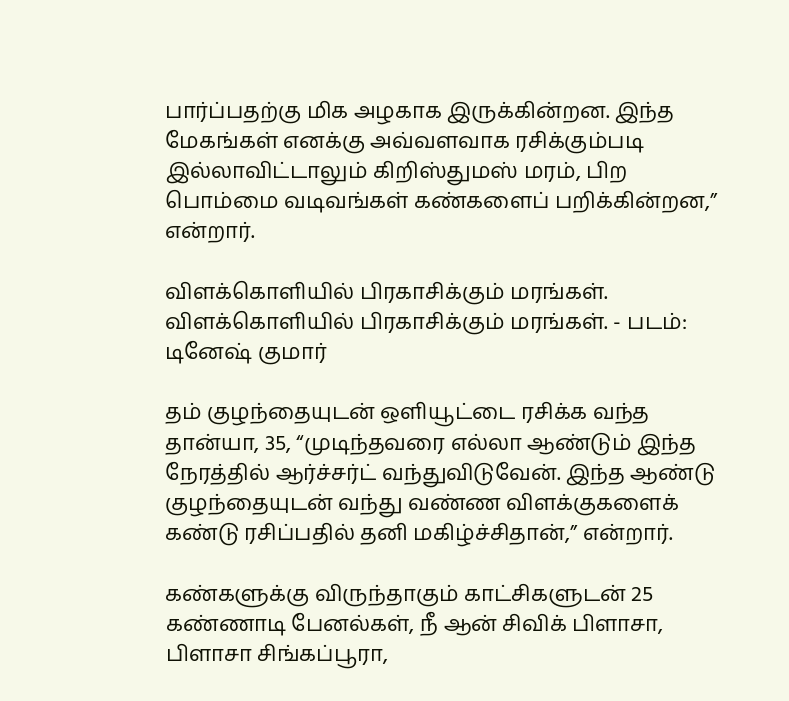பார்ப்பதற்கு மிக அழகாக இருக்கின்றன. இந்த மேகங்கள் எனக்கு அவ்வளவாக ரசிக்கும்படி இல்லாவிட்டாலும் கிறிஸ்துமஸ் மரம், பிற பொம்மை வடிவங்கள் கண்களைப் பறிக்கின்றன,” என்றார்.

விளக்கொளியில் பிரகாசிக்கும் மரங்கள்.
விளக்கொளியில் பிரகாசிக்கும் மரங்கள். - படம்: டினே‌ஷ் குமார்

தம் குழந்தையுடன் ஒளியூட்டை ரசிக்க வந்த தான்யா, 35, “முடிந்தவரை எல்லா ஆண்டும் இந்த நேரத்தில் ஆர்ச்சர்ட் வந்துவிடுவேன். இந்த ஆண்டு குழந்தையுடன் வந்து வண்ண விளக்குகளைக் கண்டு ரசிப்பதில் தனி மகிழ்ச்சிதான்,” என்றார்.

கண்களுக்கு விருந்தாகும் காட்சிகளுடன் 25 கண்ணாடி பேனல்கள், நீ ஆன் சிவிக் பிளாசா, பிளாசா சிங்கப்பூரா,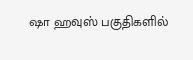ஷா ஹவுஸ் பகுதிகளில்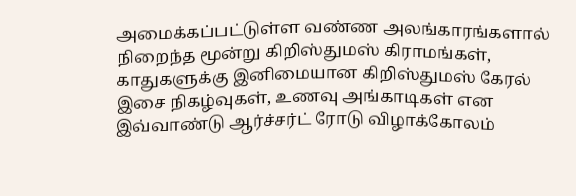அமைக்கப்பட்டுள்ள வண்ண அலங்காரங்களால் நிறைந்த மூன்று கிறிஸ்துமஸ் கிராமங்கள், காதுகளுக்கு இனிமையான கிறிஸ்துமஸ் கேரல் இசை நிகழ்வுகள், உணவு அங்காடிகள் என இவ்வாண்டு ஆர்ச்சர்ட் ரோடு விழாக்கோலம்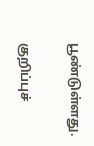பூண்டுள்ளது.

குறிப்புச்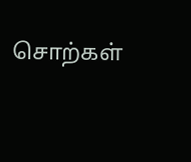சொற்கள்